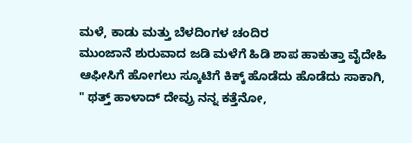ಮಳೆ, ಕಾಡು ಮತ್ತು ಬೆಳದಿಂಗಳ ಚಂದಿರ
ಮುಂಜಾನೆ ಶುರುವಾದ ಜಡಿ ಮಳೆಗೆ ಹಿಡಿ ಶಾಪ ಹಾಕುತ್ತಾ ವೈದೇಹಿ ಆಫೀಸಿಗೆ ಹೋಗಲು ಸ್ಕೂಟಿಗೆ ಕಿಕ್ಕ್ ಹೊಡೆದು ಹೊಡೆದು ಸಾಕಾಗಿ, " ಥತ್ತ್ ಹಾಳಾದ್ ದೇವ್ರು ನನ್ನ ಕತ್ತೆನೋ,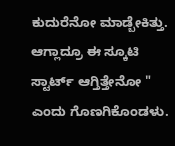ಕುದುರೆನೋ ಮಾಡ್ಬೇಕಿತ್ತು. ಆಗ್ಲಾದ್ರೂ ಈ ಸ್ಕೂಟಿ ಸ್ಟಾರ್ಟ್ ಆಗ್ತಿತ್ತೇನೋ " ಎಂದು ಗೊಣಗಿಕೊಂಡಳು.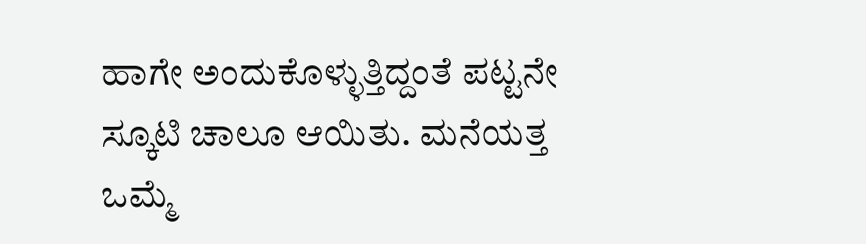ಹಾಗೇ ಅಂದುಕೊಳ್ಳುತ್ತಿದ್ದಂತೆ ಪಟ್ಟನೇ ಸ್ಕೂಟಿ ಚಾಲೂ ಆಯಿತು. ಮನೆಯತ್ತ ಒಮ್ಮೆ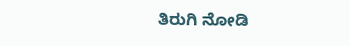ತಿರುಗಿ ನೋಡಿ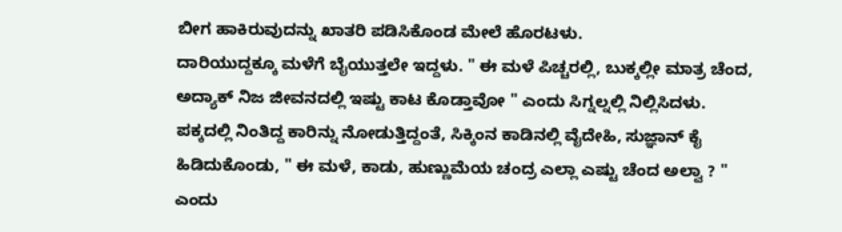ಬೀಗ ಹಾಕಿರುವುದನ್ನು ಖಾತರಿ ಪಡಿಸಿಕೊಂಡ ಮೇಲೆ ಹೊರಟಳು.
ದಾರಿಯುದ್ದಕ್ಕೂ ಮಳೆಗೆ ಬೈಯುತ್ತಲೇ ಇದ್ದಳು. " ಈ ಮಳೆ ಪಿಚ್ಚರಲ್ಲಿ, ಬುಕ್ಕಲ್ಲೀ ಮಾತ್ರ ಚೆಂದ, ಅದ್ಯಾಕ್ ನಿಜ ಜೀವನದಲ್ಲಿ ಇಷ್ಟು ಕಾಟ ಕೊಡ್ತಾವೋ " ಎಂದು ಸಿಗ್ನಲ್ನಲ್ಲಿ ನಿಲ್ಲಿಸಿದಳು. ಪಕ್ಕದಲ್ಲಿ ನಿಂತಿದ್ದ ಕಾರಿನ್ನು ನೋಡುತ್ತಿದ್ದಂತೆ, ಸಿಕ್ಕಿಂನ ಕಾಡಿನಲ್ಲಿ ವೈದೇಹಿ, ಸುಜ್ಞಾನ್ ಕೈ ಹಿಡಿದುಕೊಂಡು, " ಈ ಮಳೆ, ಕಾಡು, ಹುಣ್ಣುಮೆಯ ಚಂದ್ರ ಎಲ್ಲಾ ಎಷ್ಟು ಚೆಂದ ಅಲ್ವಾ ? " ಎಂದು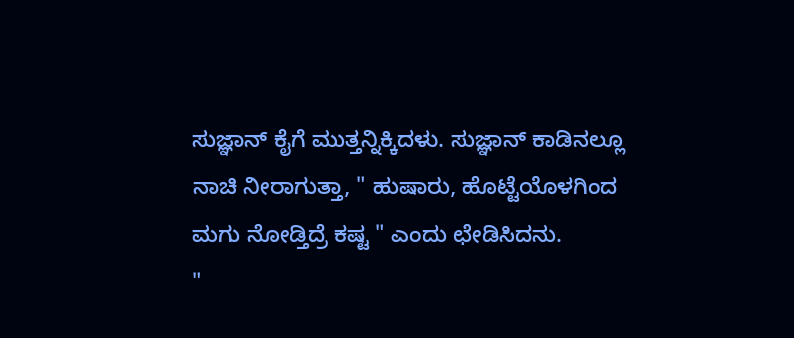ಸುಜ್ಞಾನ್ ಕೈಗೆ ಮುತ್ತನ್ನಿಕ್ಕಿದಳು. ಸುಜ್ಞಾನ್ ಕಾಡಿನಲ್ಲೂ ನಾಚಿ ನೀರಾಗುತ್ತಾ, " ಹುಷಾರು, ಹೊಟ್ಟೆಯೊಳಗಿಂದ ಮಗು ನೋಡ್ತಿದ್ರೆ ಕಷ್ಟ " ಎಂದು ಛೇಡಿಸಿದನು.
"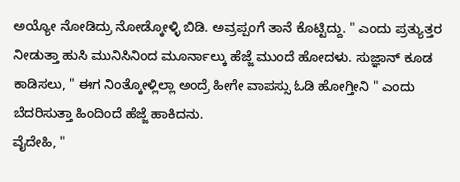ಅಯ್ಯೋ ನೋಡಿದ್ರು ನೋಡ್ಕೋಳ್ಳಿ ಬಿಡಿ. ಅವ್ರಪ್ಪಂಗೆ ತಾನೆ ಕೊಟ್ಟಿದ್ದು. " ಎಂದು ಪ್ರತ್ಯುತ್ತರ ನೀಡುತ್ತಾ ಹುಸಿ ಮುನಿಸಿನಿಂದ ಮೂರ್ನಾಲ್ಕು ಹೆಜ್ಜೆ ಮುಂದೆ ಹೋದಳು. ಸುಜ್ಞಾನ್ ಕೂಡ ಕಾಡಿಸಲು, " ಈಗ ನಿಂತ್ಕೋಳ್ಲಿಲ್ಲಾ ಅಂದ್ರೆ ಹೀಗೇ ವಾಪಸ್ಸು ಓಡಿ ಹೋಗ್ತೀನಿ " ಎಂದು ಬೆದರಿಸುತ್ತಾ ಹಿಂದಿಂದೆ ಹೆಜ್ಜೆ ಹಾಕಿದನು.
ವೈದೇಹಿ, "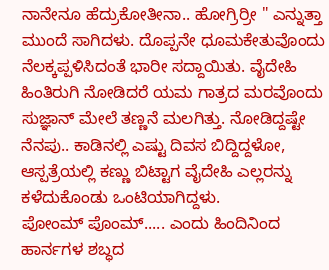ನಾನೇನೂ ಹೆದ್ರುಕೋತೀನಾ.. ಹೋಗ್ರಿರ್ರೀ " ಎನ್ನುತ್ತಾ ಮುಂದೆ ಸಾಗಿದಳು. ದೊಪ್ಪನೇ ಧೂಮಕೇತುವೊಂದು ನೆಲಕ್ಕಪ್ಪಳಿಸಿದಂತೆ ಭಾರೀ ಸದ್ದಾಯಿತು. ವೈದೇಹಿ ಹಿಂತಿರುಗಿ ನೋಡಿದರೆ ಯಮ ಗಾತ್ರದ ಮರವೊಂದು ಸುಜ್ಞಾನ್ ಮೇಲೆ ತಣ್ಣನೆ ಮಲಗಿತ್ತು. ನೋಡಿದ್ದಷ್ಟೇ ನೆನಪು.. ಕಾಡಿನಲ್ಲಿ ಎಷ್ಟು ದಿವಸ ಬಿದ್ದಿದ್ದಳೋ, ಆಸ್ಪತ್ರೆಯಲ್ಲಿ ಕಣ್ಣು ಬಿಟ್ಟಾಗ ವೈದೇಹಿ ಎಲ್ಲರನ್ನು ಕಳೆದುಕೊಂಡು ಒಂಟಿಯಾಗಿದ್ದಳು.
ಪೋಂಮ್ ಪೊಂಮ್..... ಎಂದು ಹಿಂದಿನಿಂದ ಹಾರ್ನಗಳ ಶಬ್ಧದ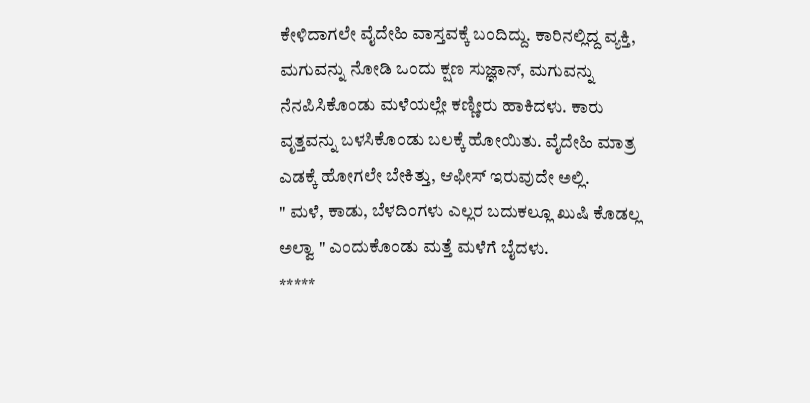ಕೇಳಿದಾಗಲೇ ವೈದೇಹಿ ವಾಸ್ತವಕ್ಕೆ ಬಂದಿದ್ದು. ಕಾರಿನಲ್ಲಿದ್ದ ವ್ಯಕ್ತಿ, ಮಗುವನ್ನು ನೋಡಿ ಒಂದು ಕ್ಷಣ ಸುಜ್ಞಾನ್, ಮಗುವನ್ನು ನೆನಪಿಸಿಕೊಂಡು ಮಳೆಯಲ್ಲೇ ಕಣ್ಣೀರು ಹಾಕಿದಳು. ಕಾರು ವೃತ್ತವನ್ನು ಬಳಸಿಕೊಂಡು ಬಲಕ್ಕೆ ಹೋಯಿತು. ವೈದೇಹಿ ಮಾತ್ರ ಎಡಕ್ಕೆ ಹೋಗಲೇ ಬೇಕಿತ್ತು, ಆಫೀಸ್ ಇರುವುದೇ ಅಲ್ಲಿ.
" ಮಳೆ, ಕಾಡು, ಬೆಳದಿಂಗಳು ಎಲ್ಲರ ಬದುಕಲ್ಲೂ ಖುಷಿ ಕೊಡಲ್ಲ ಅಲ್ವಾ " ಎಂದುಕೊಂಡು ಮತ್ತೆ ಮಳೆಗೆ ಬೈದಳು.
*****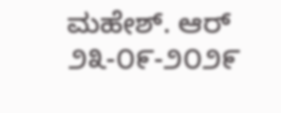ಮಹೇಶ್. ಆರ್
೨೩-೦೯-೨೦೨೯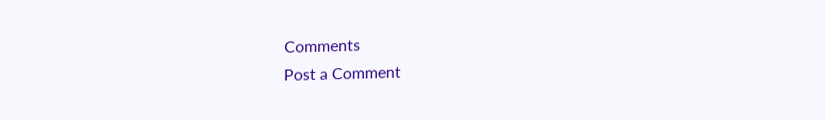Comments
Post a Comment